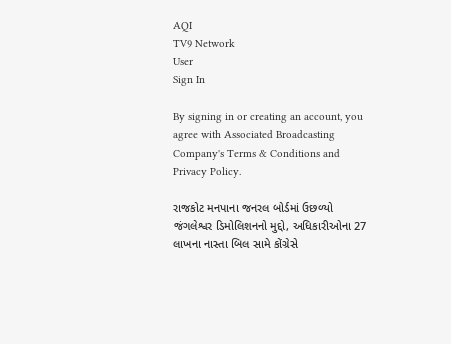AQI
TV9 Network
User
Sign In

By signing in or creating an account, you agree with Associated Broadcasting Company's Terms & Conditions and Privacy Policy.

રાજકોટ મનપાના જનરલ બોર્ડમાં ઉછળ્યો જંગલેશ્વર ડિમોલિશનનો મુદ્દો, અધિકારીઓના 27 લાખના નાસ્તા બિલ સામે કોંગ્રેસે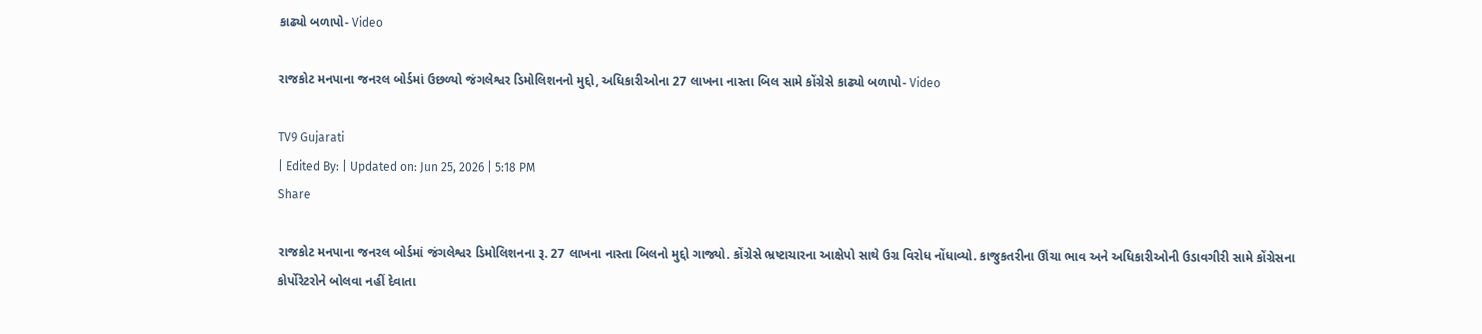કાઢ્યો બળાપો- Video

રાજકોટ મનપાના જનરલ બોર્ડમાં ઉછળ્યો જંગલેશ્વર ડિમોલિશનનો મુદ્દો, અધિકારીઓના 27 લાખના નાસ્તા બિલ સામે કોંગ્રેસે કાઢ્યો બળાપો- Video

TV9 Gujarati
| Edited By: | Updated on: Jun 25, 2026 | 5:18 PM
Share

રાજકોટ મનપાના જનરલ બોર્ડમાં જંગલેશ્વર ડિમોલિશનના રૂ. 27 લાખના નાસ્તા બિલનો મુદ્દો ગાજ્યો. કોંગ્રેસે ભ્રષ્ટાચારના આક્ષેપો સાથે ઉગ્ર વિરોધ નોંધાવ્યો. કાજુકતરીના ઊંચા ભાવ અને અધિકારીઓની ઉડાવગીરી સામે કોંગ્રેસના કોર્પોરેટરોને બોલવા નહીં દેવાતા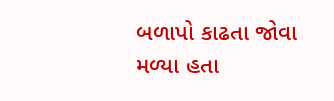બળાપો કાઢતા જોવા મળ્યા હતા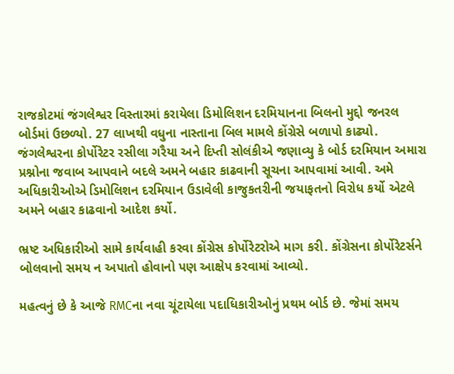રાજકોટમાં જંગલેશ્વર વિસ્તારમાં કરાયેલા ડિમોલિશન દરમિયાનના બિલનો મુદ્દો જનરલ બોર્ડમાં ઉછળ્યો. 27 લાખથી વધુના નાસ્તાના બિલ મામલે કોંગ્રેસે બળાપો કાઢ્યો. જંગલેશ્વરના કોર્પોરેટર રસીલા ગરૈયા અને દિપ્તી સોલંકીએ જણાવ્યુ કે બોર્ડ દરમિયાન અમારા પ્રશ્નોના જવાબ આપવાને બદલે અમને બહાર કાઢવાની સૂચના આપવામાં આવી. અમે અધિકારીઓએ ડિમોલિશન દરમિયાન ઉડાવેલી કાજુકતરીની જયાફતનો વિરોધ કર્યો એટલે અમને બહાર કાઢવાનો આદેશ કર્યો.

ભ્રષ્ટ અધિકારીઓ સામે કાર્યવાહી કરવા કોંગ્રેસ કોર્પોરેટરોએ માગ કરી. કોંગ્રેસના કોર્પોરેટર્સને બોલવાનો સમય ન અપાતો હોવાનો પણ આક્ષેપ કરવામાં આવ્યો.

મહત્વનું છે કે આજે RMCના નવા ચૂંટાયેલા પદાધિકારીઓનું પ્રથમ બોર્ડ છે. જેમાં સમય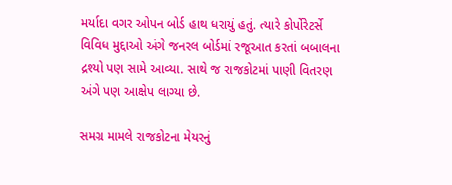મર્યાદા વગર ઓપન બોર્ડ હાથ ધરાયું હતું. ત્યારે કોર્પોરેટર્સે વિવિધ મુદ્દાઓ અંગે જનરલ બોર્ડમાં રજૂઆત કરતાં બબાલના દ્રશ્યો પણ સામે આવ્યા. સાથે જ રાજકોટમાં પાણી વિતરણ અંગે પણ આક્ષેપ લાગ્યા છે.

સમગ્ર મામલે રાજકોટના મેયરનું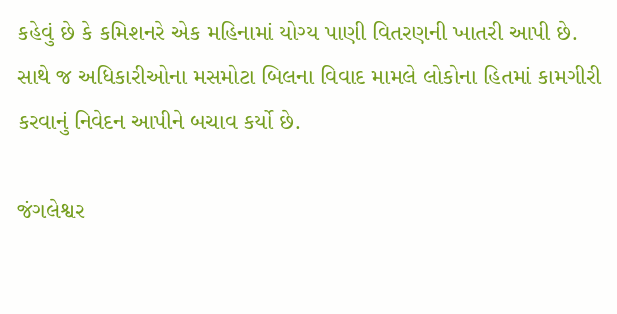કહેવું છે કે કમિશનરે એક મહિનામાં યોગ્ય પાણી વિતરણની ખાતરી આપી છે. સાથે જ અધિકારીઓના મસમોટા બિલના વિવાદ મામલે લોકોના હિતમાં કામગીરી કરવાનું નિવેદન આપીને બચાવ કર્યો છે.

જંગલેશ્વર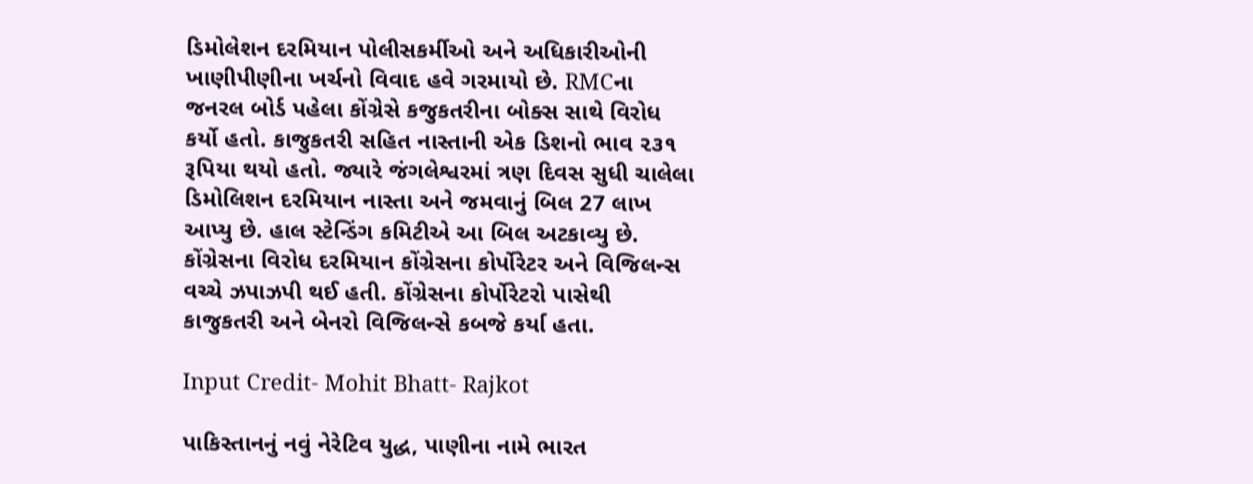ડિમોલેશન દરમિયાન પોલીસકર્મીઓ અને અધિકારીઓની ખાણીપીણીના ખર્ચનો વિવાદ હવે ગરમાયો છે. RMCના જનરલ બોર્ડ પહેલા કોંગ્રેસે કજુકતરીના બોક્સ સાથે વિરોધ કર્યો હતો. કાજુકતરી સહિત નાસ્તાની એક ડિશનો ભાવ ૨૩૧ રૂપિયા થયો હતો. જ્યારે જંગલેશ્વરમાં ત્રણ દિવસ સુધી ચાલેલા ડિમોલિશન દરમિયાન નાસ્તા અને જમવાનું બિલ 27 લાખ આપ્યુ છે. હાલ સ્ટેન્ડિંગ કમિટીએ આ બિલ અટકાવ્યુ છે. કોંગ્રેસના વિરોધ દરમિયાન કોંગ્રેસના કોર્પોરેટર અને વિજિલન્સ વચ્ચે ઝપાઝપી થઈ હતી. કોંગ્રેસના કોર્પોરેટરો પાસેથી કાજુકતરી અને બેનરો વિજિલન્સે કબજે કર્યા હતા.

Input Credit- Mohit Bhatt- Rajkot

પાકિસ્તાનનું નવું નેરેટિવ યુદ્ધ, પાણીના નામે ભારત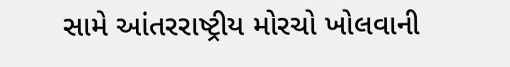સામે આંતરરાષ્ટ્રીય મોરચો ખોલવાની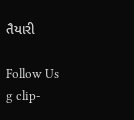તૈયારી

Follow Us
g clip-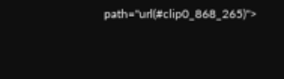path="url(#clip0_868_265)">